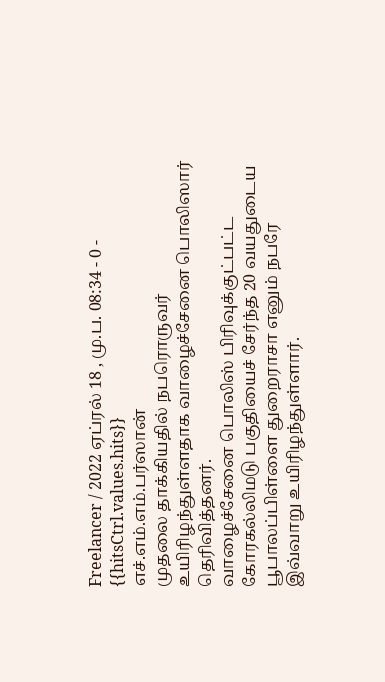Freelancer / 2022 ஏப்ரல் 18 , மு.ப. 08:34 - 0 - {{hitsCtrl.values.hits}}
எச்.எம்.எம்.பர்ஸான்
முதலை தாக்கியதில் நபரொருவர் உயிரிழந்துள்ளதாக வாழைச்சேனை பொலிஸார் தெரிவித்தனர்.
வாழைச்சேனை பொலிஸ் பிரிவுக்குட்பட்ட கோரகல்லிமடு பகுதியைச் சேர்ந்த 20 வயதுடைய பூபாலப்பிள்ளை துறைராசா எனும் நபரே இவ்வாறு உயிரிழந்துள்ளார்.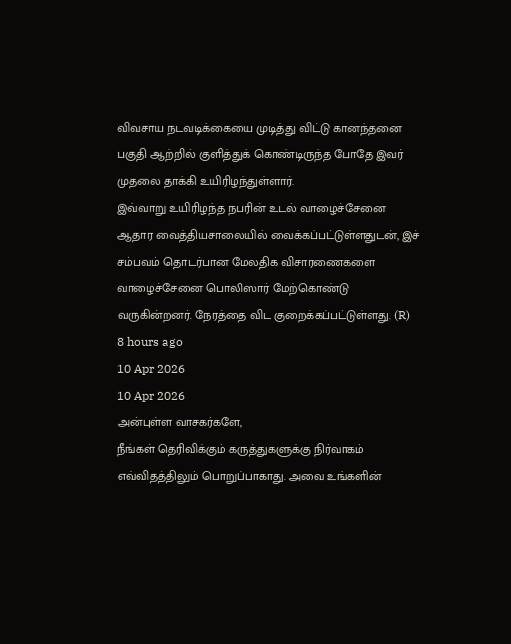விவசாய நடவடிக்கையை முடித்து விட்டு கானந்தனை பகுதி ஆற்றில் குளித்துக் கொண்டிருந்த போதே இவர் முதலை தாக்கி உயிரிழந்துள்ளார்.
இவ்வாறு உயிரிழந்த நபரின் உடல் வாழைச்சேனை ஆதார வைத்தியசாலையில் வைக்கப்பட்டுள்ளதுடன், இச் சம்பவம் தொடர்பான மேலதிக விசாரணைகளை வாழைச்சேனை பொலிஸார் மேற்கொண்டு வருகின்றனர். நேரத்தை விட குறைக்கப்பட்டுள்ளது. (R)
8 hours ago
10 Apr 2026
10 Apr 2026
அன்புள்ள வாசகர்களே,
நீங்கள் தெரிவிக்கும் கருத்துகளுக்கு நிர்வாகம் எவ்விதத்திலும் பொறுப்பாகாது. அவை உங்களின்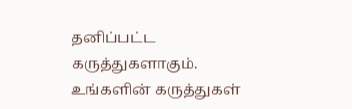தனிப்பட்ட கருத்துகளாகும். உங்களின் கருத்துகள்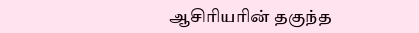ஆசிரியரின் தகுந்த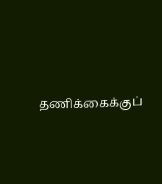தணிக்கைக்குப்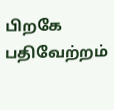பிறகே பதிவேற்றம்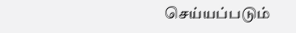செய்யப்படும்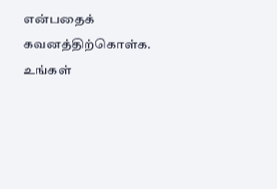என்பதைக் கவனத்திற்கொள்க. உங்கள்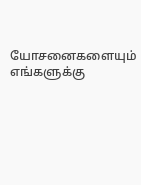யோசனைகளையும் எங்களுக்கு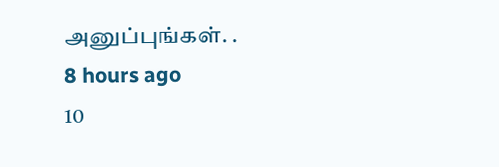அனுப்புங்கள். .
8 hours ago
10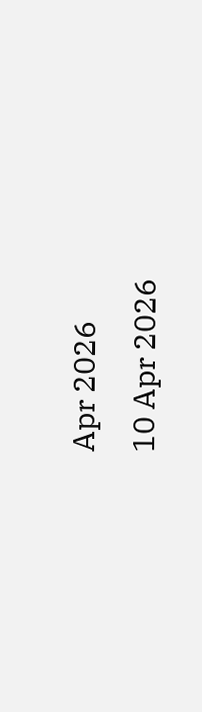Apr 2026
10 Apr 2026